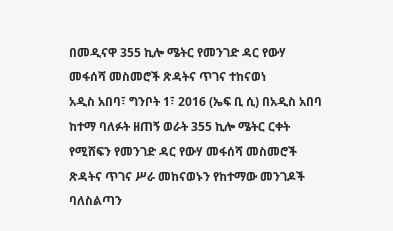በመዲናዋ 355 ኪሎ ሜትር የመንገድ ዳር የውሃ መፋሰሻ መስመሮች ጽዳትና ጥገና ተከናወነ
አዲስ አበባ፣ ግንቦት 1፣ 2016 (ኤፍ ቢ ሲ) በአዲስ አበባ ከተማ ባለፉት ዘጠኝ ወራት 355 ኪሎ ሜትር ርቀት የሚሸፍን የመንገድ ዳር የውሃ መፋሰሻ መስመሮች ጽዳትና ጥገና ሥራ መከናወኑን የከተማው መንገዶች ባለስልጣን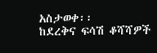አስታወቀ፡፡
ከደረቅና ፍሳሽ ቆሻሻዎች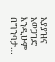አያያዝና አወጋገድ እንዲሁም በግንባታ…